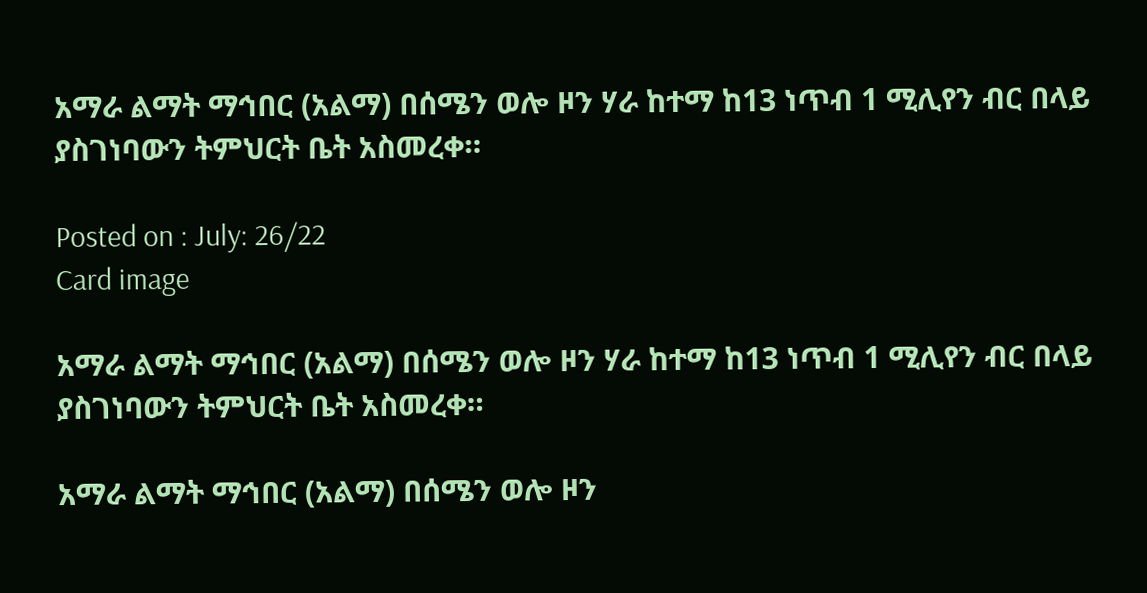አማራ ልማት ማኅበር (አልማ) በሰሜን ወሎ ዞን ሃራ ከተማ ከ13 ነጥብ 1 ሚሊየን ብር በላይ ያስገነባውን ትምህርት ቤት አስመረቀ።

Posted on : July: 26/22
Card image

አማራ ልማት ማኅበር (አልማ) በሰሜን ወሎ ዞን ሃራ ከተማ ከ13 ነጥብ 1 ሚሊየን ብር በላይ ያስገነባውን ትምህርት ቤት አስመረቀ።

አማራ ልማት ማኅበር (አልማ) በሰሜን ወሎ ዞን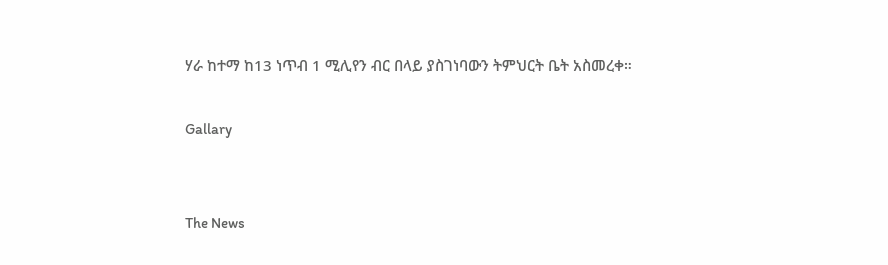ሃራ ከተማ ከ13 ነጥብ 1 ሚሊየን ብር በላይ ያስገነባውን ትምህርት ቤት አስመረቀ።

Gallary


The News